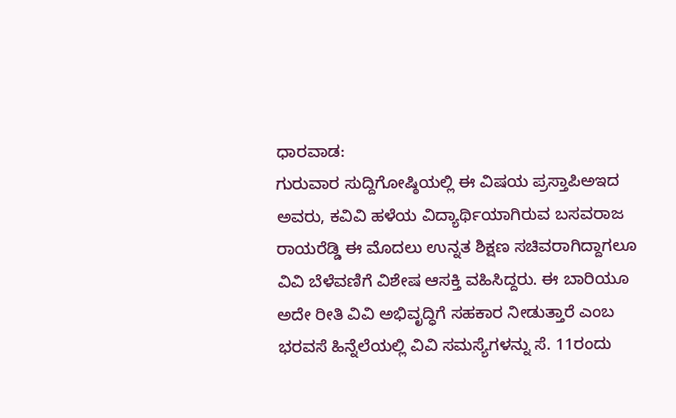ಧಾರವಾಡ:
ಗುರುವಾರ ಸುದ್ದಿಗೋಷ್ಠಿಯಲ್ಲಿ ಈ ವಿಷಯ ಪ್ರಸ್ತಾಪಿಅಇದ ಅವರು, ಕವಿವಿ ಹಳೆಯ ವಿದ್ಯಾರ್ಥಿಯಾಗಿರುವ ಬಸವರಾಜ ರಾಯರೆಡ್ಡಿ ಈ ಮೊದಲು ಉನ್ನತ ಶಿಕ್ಷಣ ಸಚಿವರಾಗಿದ್ದಾಗಲೂ ವಿವಿ ಬೆಳೆವಣಿಗೆ ವಿಶೇಷ ಆಸಕ್ತಿ ವಹಿಸಿದ್ದರು. ಈ ಬಾರಿಯೂ ಅದೇ ರೀತಿ ವಿವಿ ಅಭಿವೃದ್ಧಿಗೆ ಸಹಕಾರ ನೀಡುತ್ತಾರೆ ಎಂಬ ಭರವಸೆ ಹಿನ್ನೆಲೆಯಲ್ಲಿ ವಿವಿ ಸಮಸ್ಯೆಗಳನ್ನು ಸೆ. 11ರಂದು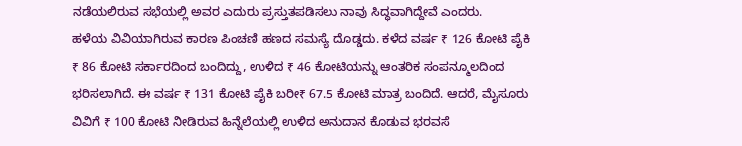ನಡೆಯಲಿರುವ ಸಭೆಯಲ್ಲಿ ಅವರ ಎದುರು ಪ್ರಸ್ತುತಪಡಿಸಲು ನಾವು ಸಿದ್ಧವಾಗಿದ್ದೇವೆ ಎಂದರು.
ಹಳೆಯ ವಿವಿಯಾಗಿರುವ ಕಾರಣ ಪಿಂಚಣಿ ಹಣದ ಸಮಸ್ಯೆ ದೊಡ್ಡದು. ಕಳೆದ ವರ್ಷ ₹ 126 ಕೋಟಿ ಪೈಕಿ ₹ 86 ಕೋಟಿ ಸರ್ಕಾರದಿಂದ ಬಂದಿದ್ದು, ಉಳಿದ ₹ 46 ಕೋಟಿಯನ್ನು ಆಂತರಿಕ ಸಂಪನ್ಮೂಲದಿಂದ ಭರಿಸಲಾಗಿದೆ. ಈ ವರ್ಷ ₹ 131 ಕೋಟಿ ಪೈಕಿ ಬರೀ₹ 67.5 ಕೋಟಿ ಮಾತ್ರ ಬಂದಿದೆ. ಆದರೆ, ಮೈಸೂರು ವಿವಿಗೆ ₹ 100 ಕೋಟಿ ನೀಡಿರುವ ಹಿನ್ನೆಲೆಯಲ್ಲಿ ಉಳಿದ ಅನುದಾನ ಕೊಡುವ ಭರವಸೆ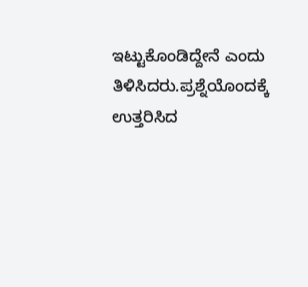ಇಟ್ಟುಕೊಂಡಿದ್ದೇನೆ ಎಂದು ತಿಳಿಸಿದರು.ಪ್ರಶ್ನೆಯೊಂದಕ್ಕೆ ಉತ್ತರಿಸಿದ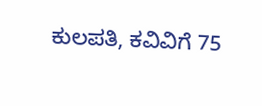ಕುಲಪತಿ, ಕವಿವಿಗೆ 75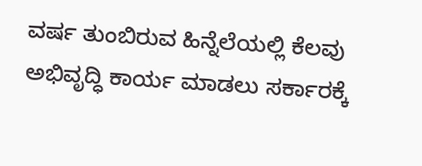ವರ್ಷ ತುಂಬಿರುವ ಹಿನ್ನೆಲೆಯಲ್ಲಿ ಕೆಲವು ಅಭಿವೃದ್ಧಿ ಕಾರ್ಯ ಮಾಡಲು ಸರ್ಕಾರಕ್ಕೆ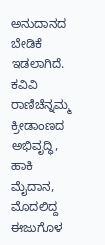ಅನುದಾನದ ಬೇಡಿಕೆ ಇಡಲಾಗಿದೆ. ಕವಿವಿ ರಾಣಿಚೆನ್ನಮ್ಮ ಕ್ರೀಡಾಂಣದ ಅಭಿವೃದ್ಧಿ, ಹಾಕಿ ಮೈದಾನ, ಮೊದಲಿದ್ದ ಈಜುಗೊಳ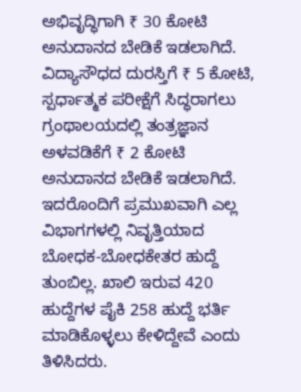ಅಭಿವೃದ್ಧಿಗಾಗಿ ₹ 30 ಕೋಟಿ ಅನುದಾನದ ಬೇಡಿಕೆ ಇಡಲಾಗಿದೆ. ವಿದ್ಯಾಸೌಧದ ದುರಸ್ತಿಗೆ ₹ 5 ಕೋಟಿ, ಸ್ಪರ್ಧಾತ್ಮಕ ಪರೀಕ್ಷೆಗೆ ಸಿದ್ಧರಾಗಲು ಗ್ರಂಥಾಲಯದಲ್ಲಿ ತಂತ್ರಜ್ಞಾನ ಅಳವಡಿಕೆಗೆ ₹ 2 ಕೋಟಿ ಅನುದಾನದ ಬೇಡಿಕೆ ಇಡಲಾಗಿದೆ. ಇದರೊಂದಿಗೆ ಪ್ರಮುಖವಾಗಿ ಎಲ್ಲ ವಿಭಾಗಗಳಲ್ಲಿ ನಿವೃತ್ತಿಯಾದ ಬೋಧಕ-ಬೋಧಕೇತರ ಹುದ್ದೆ ತುಂಬಿಲ್ಲ. ಖಾಲಿ ಇರುವ 420 ಹುದ್ದೆಗಳ ಪೈಕಿ 258 ಹುದ್ದೆ ಭರ್ತಿ ಮಾಡಿಕೊಳ್ಳಲು ಕೇಳಿದ್ದೇವೆ ಎಂದು ತಿಳಿಸಿದರು.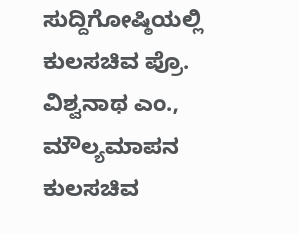ಸುದ್ದಿಗೋಷ್ಠಿಯಲ್ಲಿ ಕುಲಸಚಿವ ಪ್ರೊ. ವಿಶ್ವನಾಥ ಎಂ., ಮೌಲ್ಯಮಾಪನ ಕುಲಸಚಿವ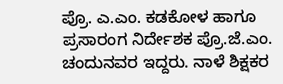ಪ್ರೊ. ಎ.ಎಂ. ಕಡಕೋಳ ಹಾಗೂ ಪ್ರಸಾರಂಗ ನಿರ್ದೇಶಕ ಪ್ರೊ.ಜೆ.ಎಂ. ಚಂದುನವರ ಇದ್ದರು. ನಾಳೆ ಶಿಕ್ಷಕರ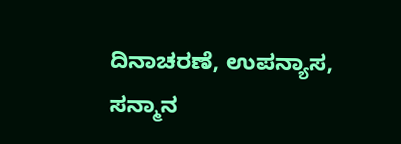ದಿನಾಚರಣೆ, ಉಪನ್ಯಾಸ, ಸನ್ಮಾನ